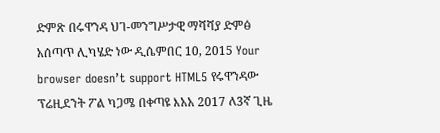ድምጽ በሩዋንዳ ህገ-መንግሥታዊ ማሻሻያ ድምፅ አሰጣጥ ሊካሄድ ነው ዲሴምበር 10, 2015 Your browser doesn’t support HTML5 የሩዋንዳው ፕሬዚደንት ፖል ካጋሜ በቀጣዩ እአአ 2017 ለ3ኛ ጊዜ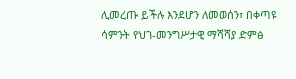ሊመረጡ ይችሉ እንደሆን ለመወሰን፣ በቀጣዩ ሳምንት የህገ-መንግሥታዊ ማሻሻያ ድምፅ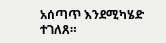አሰጣጥ እንደሚካሄድ ተገለጸ።